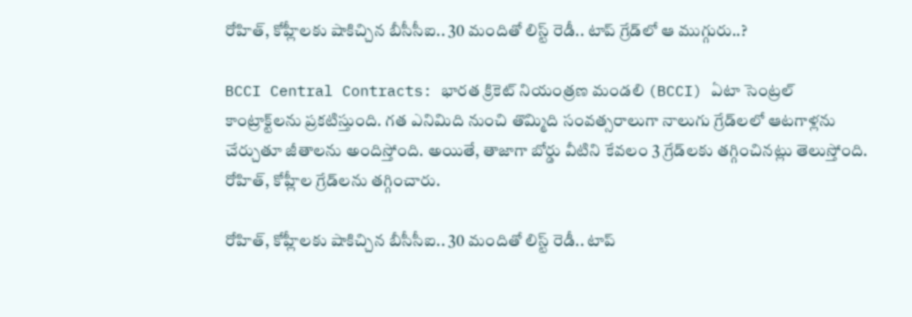రోహిత్, కోహ్లీలకు షాకిచ్చిన బీసీసీఐ.. 30 మందితో లిస్ట్ రెడీ.. టాప్ గ్రేడ్‌లో ఆ ముగ్గురు..?

BCCI Central Contracts: భారత క్రికెట్ నియంత్రణ మండలి (BCCI) ఏటా సెంట్రల్ కాంట్రాక్ట్‌లను ప్రకటిస్తుంది. గత ఎనిమిది నుంచి తొమ్మిది సంవత్సరాలుగా నాలుగు గ్రేడ్‌లలో ఆటగాళ్లను చేర్చుతూ జీతాలను అందిస్తోంది. అయితే, తాజాగా బోర్డు వీటిని కేవలం 3 గ్రేడ్‌లకు తగ్గించినట్లు తెలుస్తోంది. రోహిత్, కోహ్లీల గ్రేడ్‌లను తగ్గించారు.

రోహిత్, కోహ్లీలకు షాకిచ్చిన బీసీసీఐ.. 30 మందితో లిస్ట్ రెడీ.. టాప్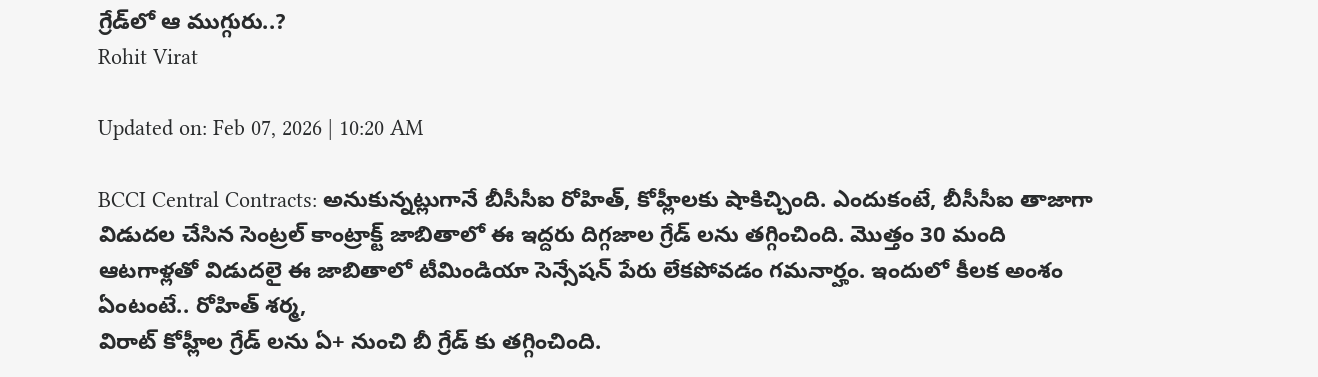గ్రేడ్‌లో ఆ ముగ్గురు..?
Rohit Virat

Updated on: Feb 07, 2026 | 10:20 AM

BCCI Central Contracts: అనుకున్నట్లుగానే బీసీసీఐ రోహిత్, కోహ్లీలకు షాకిచ్చింది. ఎందుకంటే, బీసీసీఐ తాజాగా విడుదల చేసిన సెంట్రల్ కాంట్రాక్ట్ జాబితాలో ఈ ఇద్దరు దిగ్గజాల గ్రేడ్ లను తగ్గించింది. మొత్తం 30 మంది ఆటగాళ్లతో విడుదలై ఈ జాబితాలో టీమిండియా సెన్సేషన్ పేరు లేకపోవడం గమనార్హం. ఇందులో కీలక అంశం ఏంటంటే.. రోహిత్ శర్మ,
విరాట్ కోహ్లీల గ్రేడ్ లను ఏ+ నుంచి బీ గ్రేడ్ కు తగ్గించింది.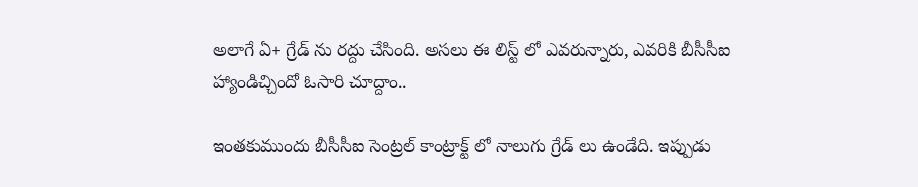అలాగే ఏ+ గ్రేడ్ ను రద్దు చేసింది. అసలు ఈ లిస్ట్ లో ఎవరున్నారు, ఎవరికి బీసీసీఐ హ్యాండిచ్చిందో ఓసారి చూద్దాం..

ఇంతకుముందు బీసీసీఐ సెంట్రల్ కాంట్రాక్ట్ లో నాలుగు గ్రేడ్ లు ఉండేది. ఇప్పుడు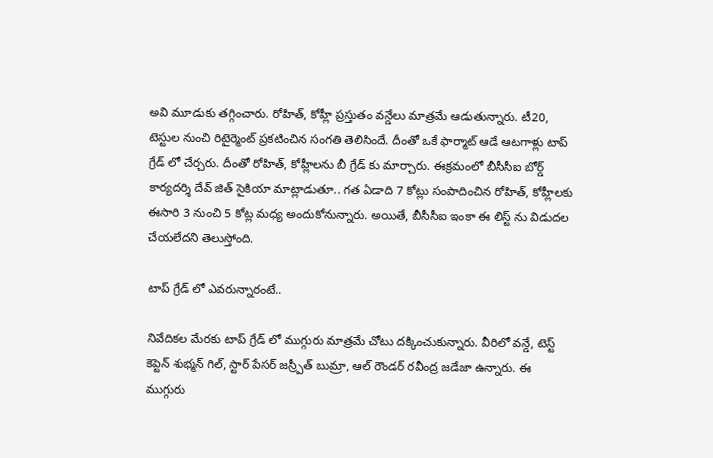అవి మూడుకు తగ్గించారు. రోహిత్, కోహ్లీ ప్రస్తుతం వన్డేలు మాత్రమే ఆడుతున్నారు. టీ20, టెస్టుల నుంచి రిటైర్మెంట్ ప్రకటించిన సంగతి తెలిసిందే. దీంతో ఒకే ఫార్మాట్ ఆడే ఆటగాళ్లు టాప్ గ్రేడ్ లో చేర్చరు. దీంతో రోహిత్, కోహ్లీలను బీ గ్రేడ్ కు మార్చారు. ఈక్రమంలో బీసీసీఐ బోర్డ్ కార్యదర్శి దేవ్ జిత్ సైకియా మాట్లాడుతూ.. గత ఏడాది 7 కోట్లు సంపాదించిన రోహిత్, కోహ్లీలకు ఈసారి 3 నుంచి 5 కోట్ల మధ్య అందుకోనున్నారు. అయితే, బీసీసీఐ ఇంకా ఈ లిస్ట్ ను విడుదల చేయలేదని తెలుస్తోంది.

టాప్ గ్రేడ్ లో ఎవరున్నారంటే..

నివేదికల మేరకు టాప్ గ్రేడ్ లో ముగ్గురు మాత్రమే చోటు దక్కించుకున్నారు. వీరిలో వన్డే, టెస్ట్ కెప్టెన్ శుభ్మన్ గిల్, స్టార్ పేసర్ జస్ర్పీత్ బుమ్రా, ఆల్ రౌండర్ రవీంద్ర జడేజా ఉన్నారు. ఈ ముగ్గురు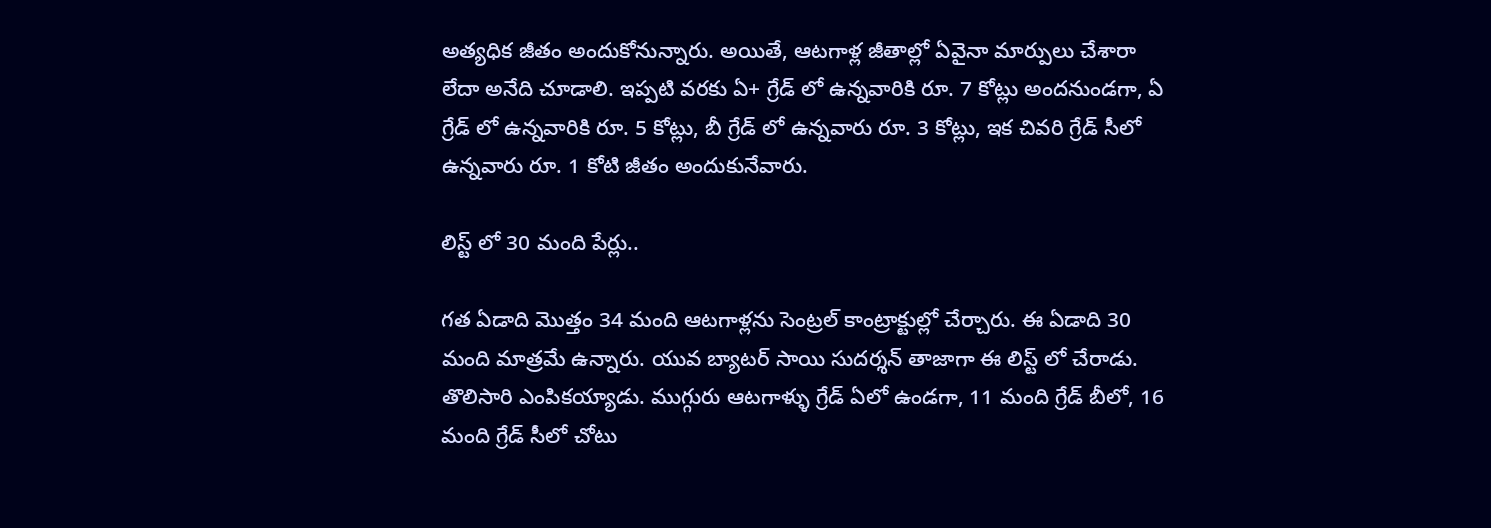అత్యధిక జీతం అందుకోనున్నారు. అయితే, ఆటగాళ్ల జీతాల్లో ఏవైనా మార్పులు చేశారా లేదా అనేది చూడాలి. ఇప్పటి వరకు ఏ+ గ్రేడ్ లో ఉన్నవారికి రూ. 7 కోట్లు అందనుండగా, ఏ గ్రేడ్ లో ఉన్నవారికి రూ. 5 కోట్లు, బీ గ్రేడ్ లో ఉన్నవారు రూ. 3 కోట్లు, ఇక చివరి గ్రేడ్ సీలో ఉన్నవారు రూ. 1 కోటి జీతం అందుకునేవారు.

లిస్ట్ లో 30 మంది పేర్లు..

గత ఏడాది మొత్తం 34 మంది ఆటగాళ్లను సెంట్రల్ కాంట్రాక్టుల్లో చేర్చారు. ఈ ఏడాది 30 మంది మాత్రమే ఉన్నారు. యువ బ్యాటర్ సాయి సుదర్శన్ తాజాగా ఈ లిస్ట్ లో చేరాడు. తొలిసారి ఎంపికయ్యాడు. ముగ్గురు ఆటగాళ్ళు గ్రేడ్ ఏలో ఉండగా, 11 మంది గ్రేడ్ బీలో, 16 మంది గ్రేడ్ సీలో చోటు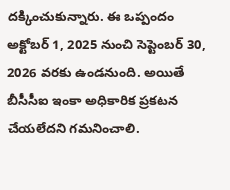దక్కించుకున్నారు. ఈ ఒప్పందం అక్టోబర్ 1, 2025 నుంచి సెప్టెంబర్ 30, 2026 వరకు ఉండనుంది. అయితే బీసీసీఐ ఇంకా అధికారిక ప్రకటన చేయలేదని గమనించాలి.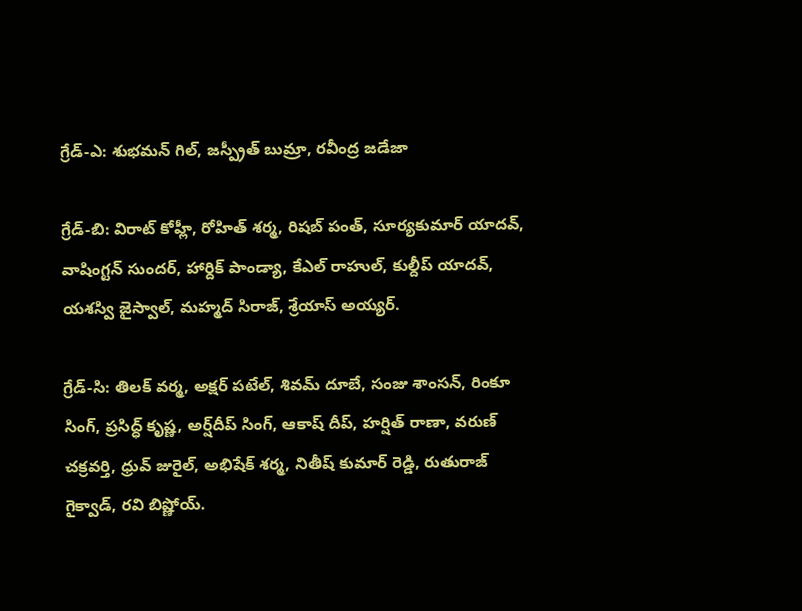గ్రేడ్-ఎ: శుభమన్ గిల్, జస్ప్రీత్ బుమ్రా, రవీంద్ర జడేజా

గ్రేడ్-బి: విరాట్ కోహ్లీ, రోహిత్ శర్మ, రిషబ్ పంత్, సూర్యకుమార్ యాదవ్, వాషింగ్టన్ సుందర్, హార్దిక్ పాండ్యా, కేఎల్ రాహుల్, కుల్దీప్ యాదవ్, యశస్వి జైస్వాల్, మహ్మద్ సిరాజ్, శ్రేయాస్ అయ్యర్.

గ్రేడ్-సి: తిలక్ వర్మ, అక్షర్ పటేల్, శివమ్ దూబే, సంజు శాంసన్, రింకూ సింగ్, ప్రసిద్ధ్ కృష్ణ, అర్ష్‌దీప్ సింగ్, ఆకాష్ దీప్, హర్షిత్ రాణా, వరుణ్ చక్రవర్తి, ధ్రువ్ జురైల్, అభిషేక్ శర్మ, నితీష్ కుమార్ రెడ్డి, రుతురాజ్ గైక్వాడ్, రవి బిష్ణోయ్.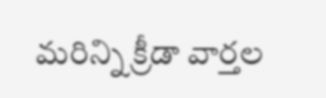మరిన్ని క్రీడా వార్తల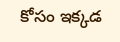కోసం ఇక్కడ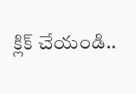క్లిక్ చేయండి..